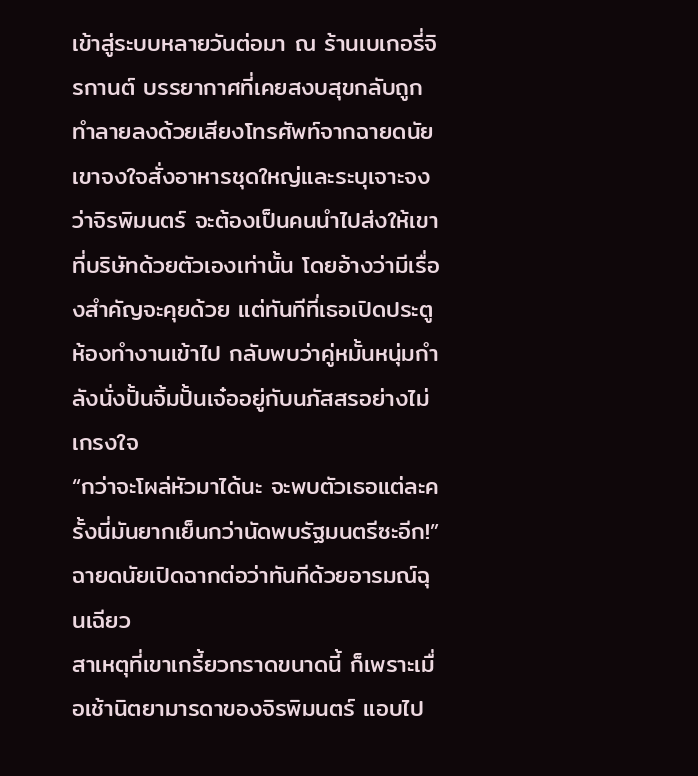เข้าสู่ระบบหลายวันต่อมา ณ ร้านเบเกอรี่จิรกานต์ บรรยากาศที่เคยสงบสุขกลับถูกทำลายลงด้วยเสียงโทรศัพท์จากฉายดนัย เขาจงใจสั่งอาหารชุดใหญ่และระบุเจาะจงว่าจิรพิมนตร์ จะต้องเป็นคนนำไปส่งให้เขาที่บริษัทด้วยตัวเองเท่านั้น โดยอ้างว่ามีเรื่องสำคัญจะคุยด้วย แต่ทันทีที่เธอเปิดประตูห้องทำงานเข้าไป กลับพบว่าคู่หมั้นหนุ่มกำลังนั่งปั้นจิ้มปั้นเจ๋ออยู่กับนภัสสรอย่างไม่เกรงใจ
“กว่าจะโผล่หัวมาได้นะ จะพบตัวเธอแต่ละครั้งนี่มันยากเย็นกว่านัดพบรัฐมนตรีซะอีก!” ฉายดนัยเปิดฉากต่อว่าทันทีด้วยอารมณ์ฉุนเฉียว
สาเหตุที่เขาเกรี้ยวกราดขนาดนี้ ก็เพราะเมื่อเช้านิตยามารดาของจิรพิมนตร์ แอบไป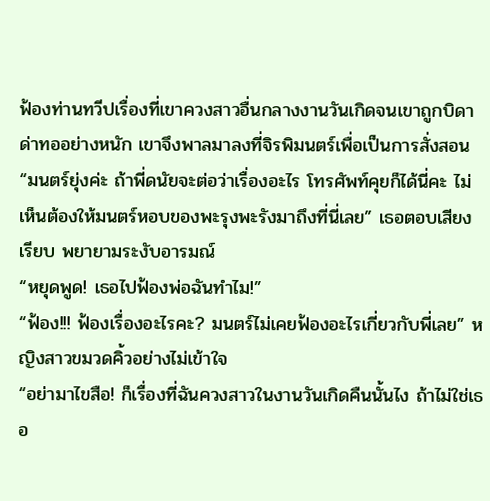ฟ้องท่านทวีปเรื่องที่เขาควงสาวอื่นกลางงานวันเกิดจนเขาถูกบิดาด่าทออย่างหนัก เขาจึงพาลมาลงที่จิรพิมนตร์เพื่อเป็นการสั่งสอน
“มนตร์ยุ่งค่ะ ถ้าพี่ดนัยจะต่อว่าเรื่องอะไร โทรศัพท์คุยก็ได้นี่คะ ไม่เห็นต้องให้มนตร์หอบของพะรุงพะรังมาถึงที่นี่เลย” เธอตอบเสียงเรียบ พยายามระงับอารมณ์
“หยุดพูด! เธอไปฟ้องพ่อฉันทำไม!”
“ฟ้อง!!! ฟ้องเรื่องอะไรคะ? มนตร์ไม่เคยฟ้องอะไรเกี่ยวกับพี่เลย” หญิงสาวขมวดคิ้วอย่างไม่เข้าใจ
“อย่ามาไขสือ! ก็เรื่องที่ฉันควงสาวในงานวันเกิดคืนนั้นไง ถ้าไม่ใช่เธอ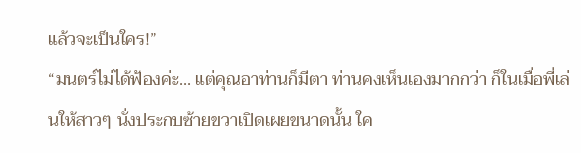แล้วจะเป็นใคร!”
“มนตร์ไม่ได้ฟ้องค่ะ... แต่คุณอาท่านก็มีตา ท่านคงเห็นเองมากกว่า ก็ในเมื่อพี่เล่นให้สาวๆ นั่งประกบซ้ายขวาเปิดเผยขนาดนั้น ใค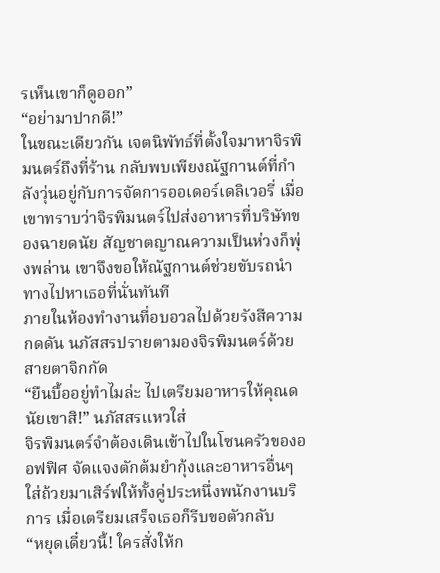รเห็นเขาก็ดูออก”
“อย่ามาปากดี!”
ในขณะเดียวกัน เจตนิพัทธ์ที่ตั้งใจมาหาจิรพิมนตร์ถึงที่ร้าน กลับพบเพียงณัฐกานต์ที่กำลังวุ่นอยู่กับการจัดการออเดอร์เดลิเวอรี่ เมื่อเขาทราบว่าจิรพิมนตร์ไปส่งอาหารที่บริษัทของฉายดนัย สัญชาตญาณความเป็นห่วงก็พุ่งพล่าน เขาจึงขอให้ณัฐกานต์ช่วยขับรถนำทางไปหาเธอที่นั่นทันที
ภายในห้องทำงานที่อบอวลไปด้วยรังสีความกดดัน นภัสสรปรายตามองจิรพิมนตร์ด้วยสายตาจิกกัด
“ยืนบื้ออยู่ทำไมล่ะ ไปเตรียมอาหารให้คุณดนัยเขาสิ!” นภัสสรแหวใส่
จิรพิมนตร์จำต้องเดินเข้าไปในโซนครัวของออฟฟิศ จัดแจงตักต้มยำกุ้งและอาหารอื่นๆ ใส่ถ้วยมาเสิร์ฟให้ทั้งคู่ประหนึ่งพนักงานบริการ เมื่อเตรียมเสร็จเธอก็รีบขอตัวกลับ
“หยุดเดี๋ยวนี้! ใครสั่งให้ก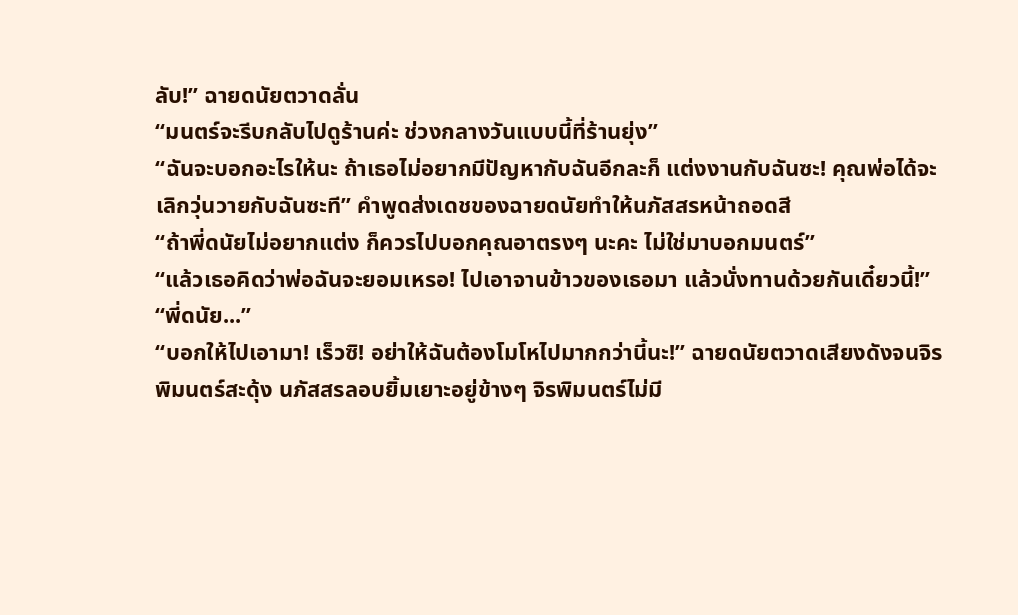ลับ!” ฉายดนัยตวาดลั่น
“มนตร์จะรีบกลับไปดูร้านค่ะ ช่วงกลางวันแบบนี้ที่ร้านยุ่ง”
“ฉันจะบอกอะไรให้นะ ถ้าเธอไม่อยากมีปัญหากับฉันอีกละก็ แต่งงานกับฉันซะ! คุณพ่อได้จะเลิกวุ่นวายกับฉันซะที” คำพูดส่งเดชของฉายดนัยทำให้นภัสสรหน้าถอดสี
“ถ้าพี่ดนัยไม่อยากแต่ง ก็ควรไปบอกคุณอาตรงๆ นะคะ ไม่ใช่มาบอกมนตร์”
“แล้วเธอคิดว่าพ่อฉันจะยอมเหรอ! ไปเอาจานข้าวของเธอมา แล้วนั่งทานด้วยกันเดี๋ยวนี้!”
“พี่ดนัย...”
“บอกให้ไปเอามา! เร็วซิ! อย่าให้ฉันต้องโมโหไปมากกว่านี้นะ!” ฉายดนัยตวาดเสียงดังจนจิรพิมนตร์สะดุ้ง นภัสสรลอบยิ้มเยาะอยู่ข้างๆ จิรพิมนตร์ไม่มี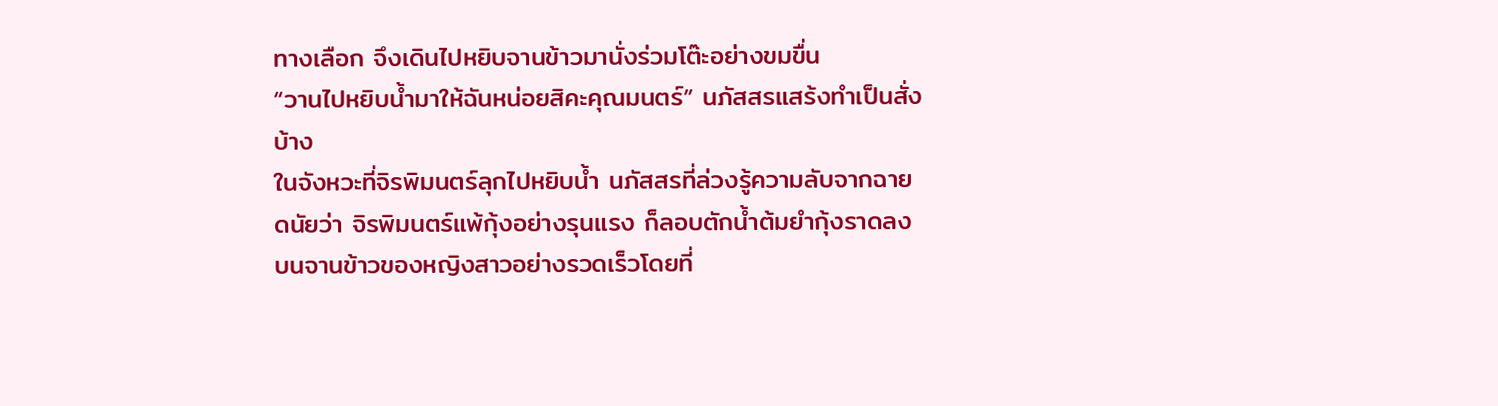ทางเลือก จึงเดินไปหยิบจานข้าวมานั่งร่วมโต๊ะอย่างขมขื่น
“วานไปหยิบน้ำมาให้ฉันหน่อยสิคะคุณมนตร์” นภัสสรแสร้งทำเป็นสั่งบ้าง
ในจังหวะที่จิรพิมนตร์ลุกไปหยิบน้ำ นภัสสรที่ล่วงรู้ความลับจากฉายดนัยว่า จิรพิมนตร์แพ้กุ้งอย่างรุนแรง ก็ลอบตักน้ำต้มยำกุ้งราดลงบนจานข้าวของหญิงสาวอย่างรวดเร็วโดยที่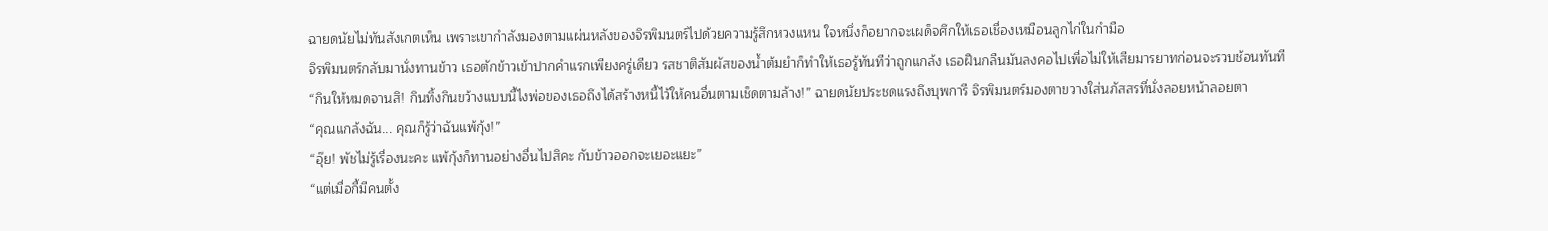ฉายดนัยไม่ทันสังเกตเห็น เพราะเขากำลังมองตามแผ่นหลังของจิรพิมนตร์ไปด้วยความรู้สึกหวงแหน ใจหนึ่งก็อยากจะเผด็จศึกให้เธอเชื่องเหมือนลูกไก่ในกำมือ
จิรพิมนตร์กลับมานั่งทานข้าว เธอตักข้าวเข้าปากคำแรกเพียงครู่เดียว รสชาติสัมผัสของน้ำต้มยำก็ทำให้เธอรู้ทันทีว่าถูกแกล้ง เธอฝืนกลืนมันลงคอไปเพื่อไม่ให้เสียมารยาทก่อนจะรวบช้อนทันที
“กินให้หมดจานสิ! กินทิ้งกินขว้างแบบนี้ไงพ่อของเธอถึงได้สร้างหนี้ไว้ให้คนอื่นตามเช็ดตามล้าง!” ฉายดนัยประชดแรงถึงบุพการี จิรพิมนตร์มองตาขวางใส่นภัสสรที่นั่งลอยหน้าลอยตา
“คุณแกล้งฉัน... คุณก็รู้ว่าฉันแพ้กุ้ง!”
“อุ๊ย! พัชไม่รู้เรื่องนะคะ แพ้กุ้งก็ทานอย่างอื่นไปสิคะ กับข้าวออกจะเยอะแยะ”
“แต่เมื่อกี้มีคนตั้ง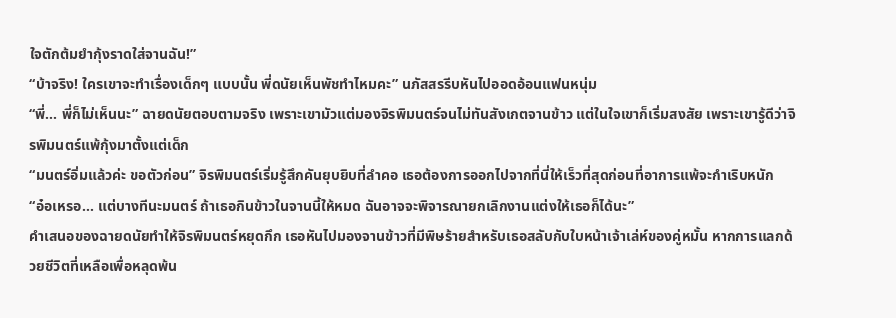ใจตักต้มยำกุ้งราดใส่จานฉัน!”
“บ้าจริง! ใครเขาจะทำเรื่องเด็กๆ แบบนั้น พี่ดนัยเห็นพัชทำไหมคะ” นภัสสรรีบหันไปออดอ้อนแฟนหนุ่ม
“พี่... พี่ก็ไม่เห็นนะ” ฉายดนัยตอบตามจริง เพราะเขามัวแต่มองจิรพิมนตร์จนไม่ทันสังเกตจานข้าว แต่ในใจเขาก็เริ่มสงสัย เพราะเขารู้ดีว่าจิรพิมนตร์แพ้กุ้งมาตั้งแต่เด็ก
“มนตร์อิ่มแล้วค่ะ ขอตัวก่อน” จิรพิมนตร์เริ่มรู้สึกคันยุบยิบที่ลำคอ เธอต้องการออกไปจากที่นี่ให้เร็วที่สุดก่อนที่อาการแพ้จะกำเริบหนัก
“อ๋อเหรอ... แต่บางทีนะมนตร์ ถ้าเธอกินข้าวในจานนี้ให้หมด ฉันอาจจะพิจารณายกเลิกงานแต่งให้เธอก็ได้นะ”
คำเสนอของฉายดนัยทำให้จิรพิมนตร์หยุดกึก เธอหันไปมองจานข้าวที่มีพิษร้ายสำหรับเธอสลับกับใบหน้าเจ้าเล่ห์ของคู่หมั้น หากการแลกด้วยชีวิตที่เหลือเพื่อหลุดพ้น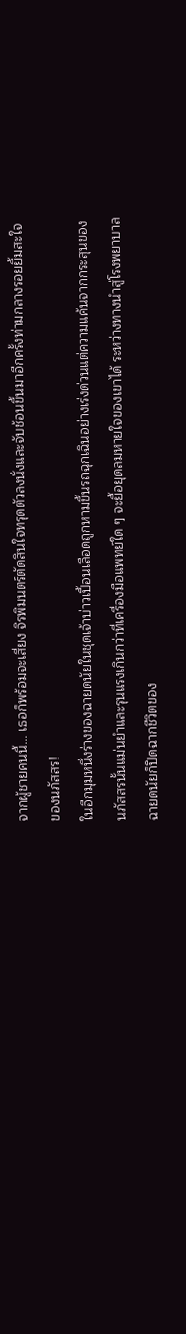จากผู้ชายคนนี้... เธอก็พร้อมจะเสี่ยง จิรพิมนตร์ตัดสินใจทรุดตัวลงนั่งและจับช้อนขึ้นมาอีกครั้งท่ามกลางรอยยิ้มสะใจของนภัสสร!
ในอีกมุมหนึ่งร่างของฉายดนัยในชุดเจ้าบ่าวเปื้อนเลือดถูกหามขึ้นรถฉุกเฉินอย่างเร่งด่วนแต่ความแค้นจากกระสุนของนภัสสรนั้นแม่นยำและรุนแรงเกินกว่าที่เครื่องมือแพทย์ใด ๆ จะยื้อยุดลมหายใจของเขาได้ ระหว่างทางนำสู่โรงพยาบาล ฉายดนัยก็ปิดฉากชีวิตของ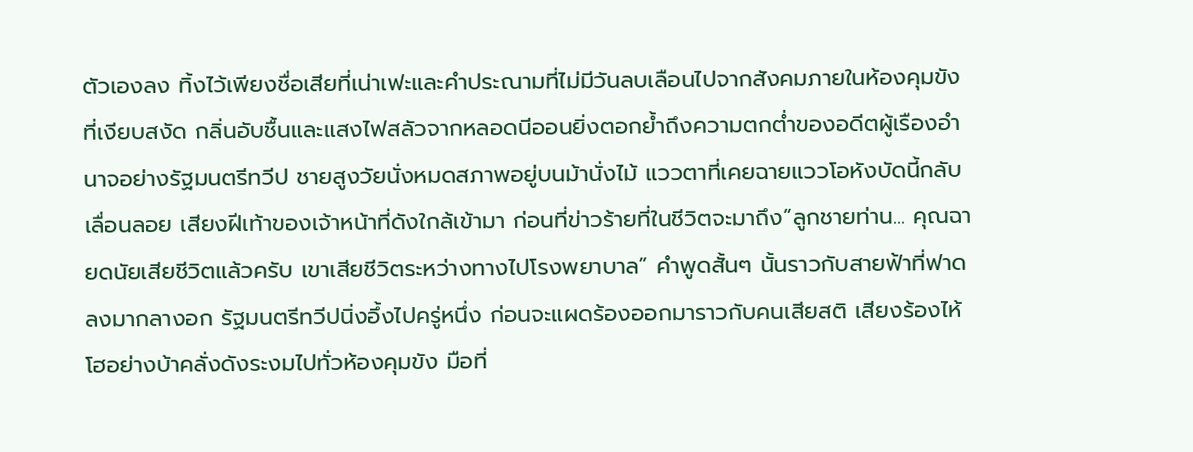ตัวเองลง ทิ้งไว้เพียงชื่อเสียที่เน่าเฟะและคำประณามที่ไม่มีวันลบเลือนไปจากสังคมภายในห้องคุมขังที่เงียบสงัด กลิ่นอับชื้นและแสงไฟสลัวจากหลอดนีออนยิ่งตอกย้ำถึงความตกต่ำของอดีตผู้เรืองอำนาจอย่างรัฐมนตรีทวีป ชายสูงวัยนั่งหมดสภาพอยู่บนม้านั่งไม้ แววตาที่เคยฉายแววโอหังบัดนี้กลับเลื่อนลอย เสียงฝีเท้าของเจ้าหน้าที่ดังใกล้เข้ามา ก่อนที่ข่าวร้ายที่ในชีวิตจะมาถึง“ลูกชายท่าน... คุณฉายดนัยเสียชีวิตแล้วครับ เขาเสียชีวิตระหว่างทางไปโรงพยาบาล” คำพูดสั้นๆ นั้นราวกับสายฟ้าที่ฟาดลงมากลางอก รัฐมนตรีทวีปนิ่งอึ้งไปครู่หนึ่ง ก่อนจะแผดร้องออกมาราวกับคนเสียสติ เสียงร้องไห้โฮอย่างบ้าคลั่งดังระงมไปทั่วห้องคุมขัง มือที่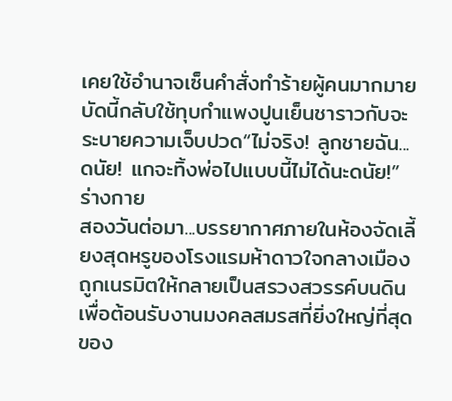เคยใช้อำนาจเซ็นคำสั่งทำร้ายผู้คนมากมายบัดนี้กลับใช้ทุบกำแพงปูนเย็นชาราวกับจะระบายความเจ็บปวด“ไม่จริง! ลูกชายฉัน... ดนัย! แกจะทิ้งพ่อไปแบบนี้ไม่ได้นะดนัย!” ร่างกาย
สองวันต่อมา...บรรยากาศภายในห้องจัดเลี้ยงสุดหรูของโรงแรมห้าดาวใจกลางเมือง ถูกเนรมิตให้กลายเป็นสรวงสวรรค์บนดินเพื่อต้อนรับงานมงคลสมรสที่ยิ่งใหญ่ที่สุดของ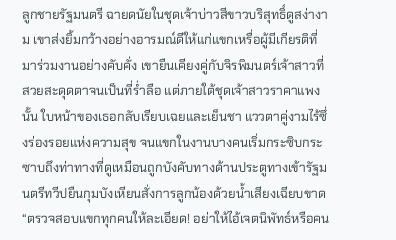ลูกชายรัฐมนตรี ฉายดนัยในชุดเจ้าบ่าวสีขาวบริสุทธิ์ดูสง่างาม เขาส่งยิ้มกว้างอย่างอารมณ์ดีให้แก่แขกเหรื่อผู้มีเกียรติที่มาร่วมงานอย่างคับคั่ง เขายืนเคียงคู่กับจิรพิมนตร์เจ้าสาวที่สวยสะดุดตาจนเป็นที่ร่ำลือ แต่ภายใต้ชุดเจ้าสาวราคาแพงนั้น ใบหน้าของเธอกลับเรียบเฉยและเย็นชา แววตาคู่งามไร้ซึ่งร่องรอยแห่งความสุข จนแขกในงานบางคนเริ่มกระซิบกระซาบถึงท่าทางที่ดูเหมือนถูกบังคับทางด้านประตูทางเข้ารัฐมนตรีทวีปยืนกุมบังเหียนสั่งการลูกน้องด้วยน้ำเสียงเฉียบขาด“ตรวจสอบแขกทุกคนให้ละเอียด! อย่าให้ไอ้เจตนิพัทธ์หรือคน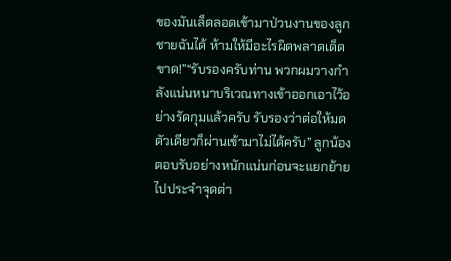ของมันเล็ดลอดเข้ามาป่วนงานของลูกชายฉันได้ ห้ามให้มีอะไรผิดพลาดเด็ดขาด!”“รับรองครับท่าน พวกผมวางกำลังแน่นหนาบริเวณทางเข้าออกเอาไว้อย่างรัดกุมแล้วครับ รับรองว่าต่อให้มดตัวเดียวก็ผ่านเข้ามาไม่ได้ครับ” ลูกน้องตอบรับอย่างหนักแน่นก่อนจะแยกย้ายไปประจำจุดต่า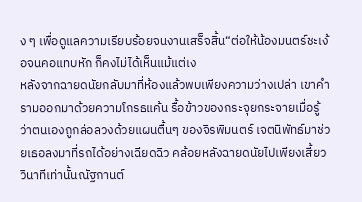ง ๆ เพื่อดูแลความเรียบร้อยจนงานเสร็จสิ้น“ต่อให้น้องมนตร์ชะเง้อจนคอแทบหัก ก็คงไม่ได้เห็นแม้แต่เง
หลังจากฉายดนัยกลับมาที่ห้องแล้วพบเพียงความว่างเปล่า เขาคำรามออกมาด้วยความโกรธแค้น รื้อข้าวของกระจุยกระจายเมื่อรู้ว่าตนเองถูกล่อลวงด้วยแผนตื้นๆ ของจิรพิมนตร์ เจตนิพัทธ์มาช่วยเธอลงมาที่รถได้อย่างเฉียดฉิว คล้อยหลังฉายดนัยไปเพียงเสี้ยววินาทีเท่านั้นณัฐกานต์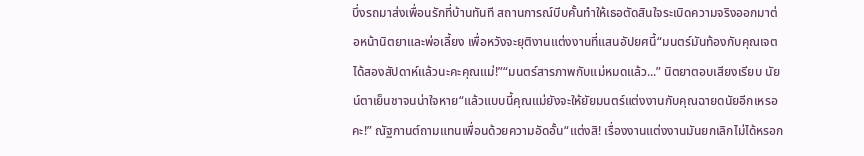บึ่งรถมาส่งเพื่อนรักที่บ้านทันที สถานการณ์บีบคั้นทำให้เธอตัดสินใจระเบิดความจริงออกมาต่อหน้านิตยาและพ่อเลี้ยง เพื่อหวังจะยุติงานแต่งงานที่แสนอัปยศนี้“มนตร์มันท้องกับคุณเจตได้สองสัปดาห์แล้วนะคะคุณแม่!”“มนตร์สารภาพกับแม่หมดแล้ว...” นิตยาตอบเสียงเรียบ นัยน์ตาเย็นชาจนน่าใจหาย“แล้วแบบนี้คุณแม่ยังจะให้ยัยมนตร์แต่งงานกับคุณฉายดนัยอีกเหรอคะ!” ณัฐกานต์ถามแทนเพื่อนด้วยความอัดอั้น“แต่งสิ! เรื่องงานแต่งงานมันยกเลิกไม่ได้หรอก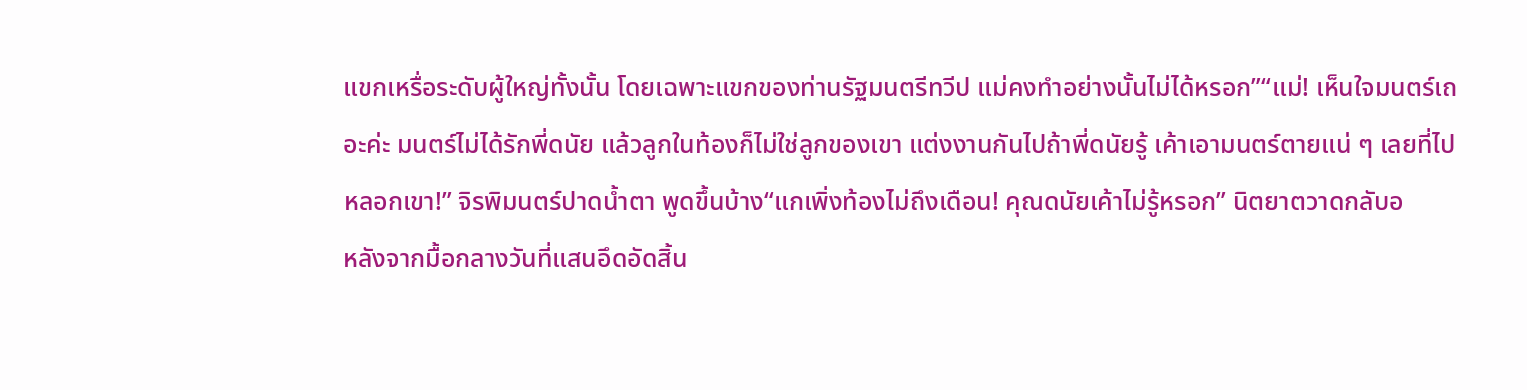แขกเหรื่อระดับผู้ใหญ่ทั้งนั้น โดยเฉพาะแขกของท่านรัฐมนตรีทวีป แม่คงทำอย่างนั้นไม่ได้หรอก”“แม่! เห็นใจมนตร์เถอะค่ะ มนตร์ไม่ได้รักพี่ดนัย แล้วลูกในท้องก็ไม่ใช่ลูกของเขา แต่งงานกันไปถ้าพี่ดนัยรู้ เค้าเอามนตร์ตายแน่ ๆ เลยที่ไปหลอกเขา!” จิรพิมนตร์ปาดน้ำตา พูดขึ้นบ้าง“แกเพิ่งท้องไม่ถึงเดือน! คุณดนัยเค้าไม่รู้หรอก” นิตยาตวาดกลับอ
หลังจากมื้อกลางวันที่แสนอึดอัดสิ้น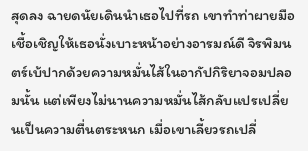สุดลง ฉายดนัยเดินนำเธอไปที่รถ เขาทำท่าผายมือเชื้อเชิญให้เธอนั่งเบาะหน้าอย่างอารมณ์ดี จิรพิมนตร์เบ้ปากด้วยความหมั่นไส้ในอากัปกิริยาจอมปลอมนั้น แต่เพียงไม่นานความหมั่นไส้กลับแปรเปลี่ยนเป็นความตื่นตระหนก เมื่อเขาเลี้ยวรถเปลี่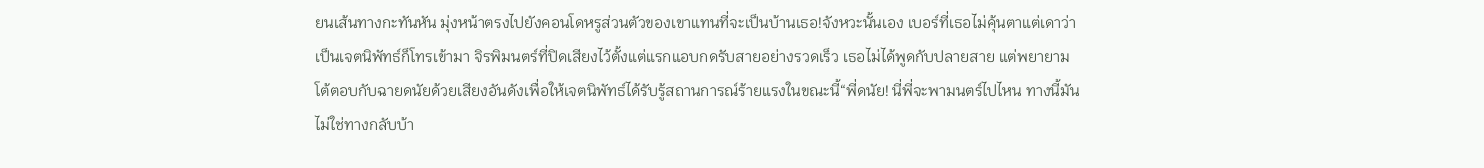ยนเส้นทางกะทันหัน มุ่งหน้าตรงไปยังคอนโดหรูส่วนตัวของเขาแทนที่จะเป็นบ้านเธอ!จังหวะนั้นเอง เบอร์ที่เธอไม่คุ้นตาแต่เดาว่าเป็นเจตนิพัทธ์ก็โทรเข้ามา จิรพิมนตร์ที่ปิดเสียงไว้ตั้งแต่แรกแอบกดรับสายอย่างรวดเร็ว เธอไม่ได้พูดกับปลายสาย แต่พยายามโต้ตอบกับฉายดนัยด้วยเสียงอันดังเพื่อให้เจตนิพัทธ์ได้รับรู้สถานการณ์ร้ายแรงในขณะนี้“พี่ดนัย! นี่พี่จะพามนตร์ไปไหน ทางนี้มันไม่ใช่ทางกลับบ้า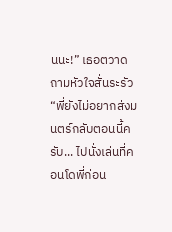นนะ!” เธอตวาดถามหัวใจสั่นระรัว“พี่ยังไม่อยากส่งมนตร์กลับตอนนี้ครับ... ไปนั่งเล่นที่คอนโดพี่ก่อน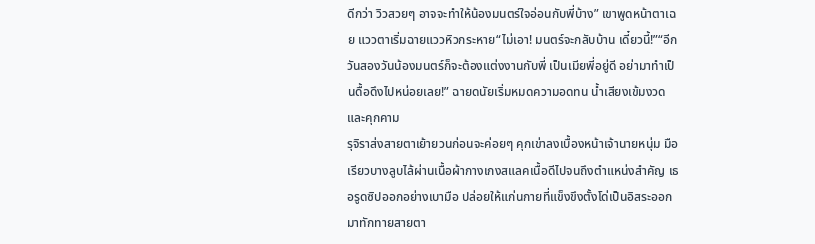ดีกว่า วิวสวยๆ อาจจะทำให้น้องมนตร์ใจอ่อนกับพี่บ้าง” เขาพูดหน้าตาเฉย แววตาเริ่มฉายแววหิวกระหาย“ไม่เอา! มนตร์จะกลับบ้าน เดี๋ยวนี้!”“อีกวันสองวันน้องมนตร์ก็จะต้องแต่งงานกับพี่ เป็นเมียพี่อยู่ดี อย่ามาทำเป็นดื้อดึงไปหน่อยเลย!” ฉายดนัยเริ่มหมดความอดทน น้ำเสียงเข้มงวดและคุกคาม
รุจิราส่งสายตาเย้ายวนก่อนจะค่อยๆ คุกเข่าลงเบื้องหน้าเจ้านายหนุ่ม มือเรียวบางลูบไล้ผ่านเนื้อผ้ากางเกงสแลคเนื้อดีไปจนถึงตำแหน่งสำคัญ เธอรูดซิปออกอย่างเบามือ ปล่อยให้แก่นกายที่แข็งขึงตั้งโด่เป็นอิสระออกมาทักทายสายตา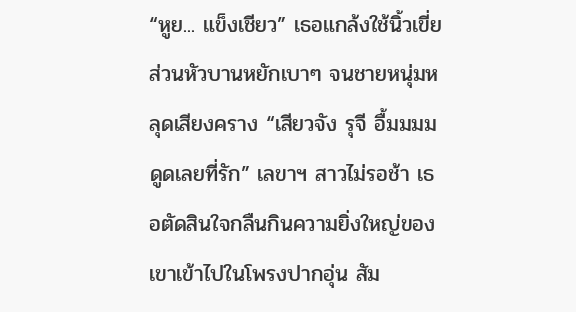“หูย... แข็งเชียว” เธอแกล้งใช้นิ้วเขี่ยส่วนหัวบานหยักเบาๆ จนชายหนุ่มหลุดเสียงคราง “เสียวจัง รุจี อื้มมมม ดูดเลยที่รัก” เลขาฯ สาวไม่รอช้า เธอตัดสินใจกลืนกินความยิ่งใหญ่ของเขาเข้าไปในโพรงปากอุ่น สัม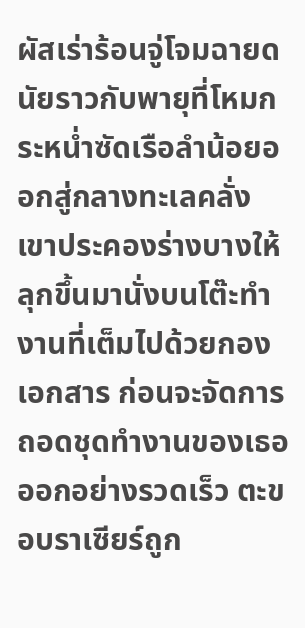ผัสเร่าร้อนจู่โจมฉายดนัยราวกับพายุที่โหมกระหน่ำซัดเรือลำน้อยออกสู่กลางทะเลคลั่ง เขาประคองร่างบางให้ลุกขึ้นมานั่งบนโต๊ะทำงานที่เต็มไปด้วยกองเอกสาร ก่อนจะจัดการถอดชุดทำงานของเธอออกอย่างรวดเร็ว ตะขอบราเซียร์ถูก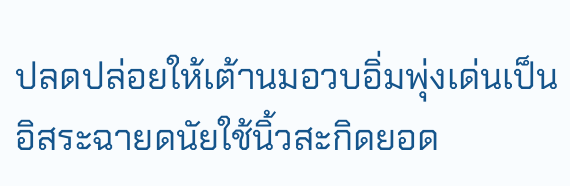ปลดปล่อยให้เต้านมอวบอิ่มพุ่งเด่นเป็นอิสระฉายดนัยใช้นิ้วสะกิดยอด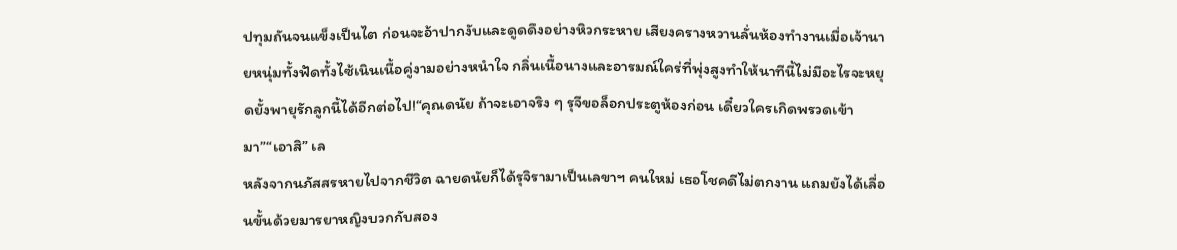ปทุมถันจนแข็งเป็นไต ก่อนจะอ้าปากงับและดูดดึงอย่างหิวกระหาย เสียงครางหวานลั่นห้องทำงานเมื่อเจ้านายหนุ่มทั้งฟัดทั้งไซ้เนินเนื้อคู่งามอย่างหนำใจ กลิ่นเนื้อนางและอารมณ์ใคร่ที่พุ่งสูงทำให้นาทีนี้ไม่มีอะไรจะหยุดยั้งพายุรักลูกนี้ได้อีกต่อไป!“คุณดนัย ถ้าจะเอาจริง ๆ รุจีขอล็อกประตูห้องก่อน เดี๋ยวใครเกิดพรวดเข้ามา”“เอาสิ” เล
หลังจากนภัสสรหายไปจากชีวิต ฉายดนัยก็ได้รุจิรามาเป็นเลขาฯ คนใหม่ เธอโชคดีไม่ตกงาน แถมยังได้เลื่อนขั้นด้วยมารยาหญิงบวกกับสอง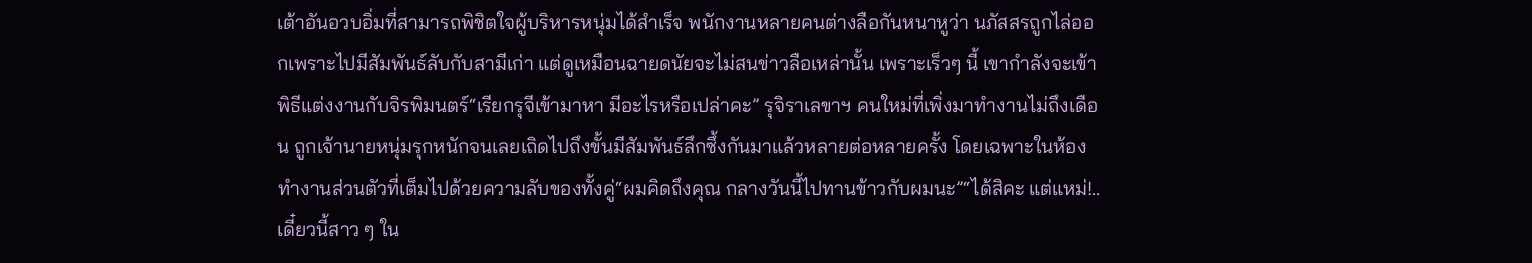เต้าอันอวบอิ่มที่สามารถพิชิตใจผู้บริหารหนุ่มได้สำเร็จ พนักงานหลายคนต่างลือกันหนาหูว่า นภัสสรถูกไล่ออกเพราะไปมีสัมพันธ์ลับกับสามีเก่า แต่ดูเหมือนฉายดนัยจะไม่สนข่าวลือเหล่านั้น เพราะเร็วๆ นี้ เขากำลังจะเข้าพิธีแต่งงานกับจิรพิมนตร์“เรียกรุจีเข้ามาหา มีอะไรหรือเปล่าคะ” รุจิราเลขาฯ คนใหม่ที่เพิ่งมาทำงานไม่ถึงเดือน ถูกเจ้านายหนุ่มรุกหนักจนเลยเถิดไปถึงขั้นมีสัมพันธ์ลึกซึ้งกันมาแล้วหลายต่อหลายครั้ง โดยเฉพาะในห้องทำงานส่วนตัวที่เต็มไปด้วยความลับของทั้งคู่“ผมคิดถึงคุณ กลางวันนี้ไปทานข้าวกับผมนะ”“ได้สิคะ แต่แหม่!..เดี๋ยวนี้สาว ๆ ใน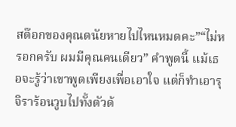สต๊อกของคุณดนัยหายไปไหนหมดคะ”“ไม่หรอกครับ ผมมีคุณคนเดียว” คำพูดนี้ แม้เธอจะรู้ว่าเขาพูดเพียงเพื่อเอาใจ แต่ก็ทำเอารุจิราร้อนวูบไปทั้งตัวด้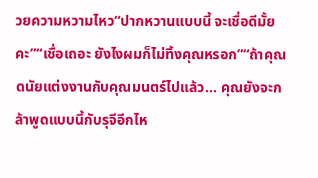วยความหวามไหว“ปากหวานแบบนี้ จะเชื่อดีมั้ยคะ”“เชื่อเถอะ ยังไงผมก็ไม่ทิ้งคุณหรอก”“ถ้าคุณดนัยแต่งงานกับคุณมนตร์ไปแล้ว... คุณยังจะกล้าพูดแบบนี้กับรุจีอีกไห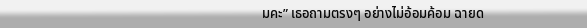มคะ” เธอถามตรงๆ อย่างไม่อ้อมค้อม ฉายด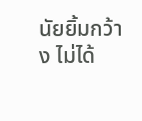นัยยิ้มกว้าง ไม่ได้